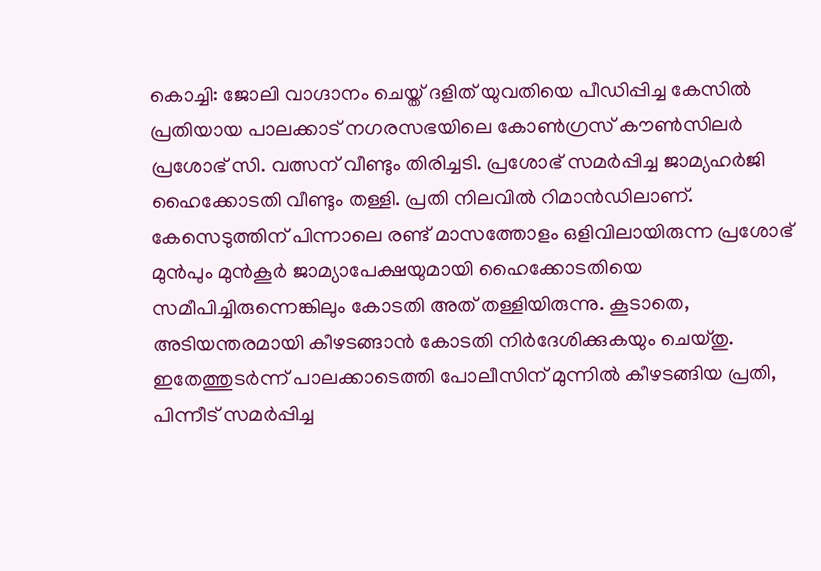കൊച്ചി: ജോലി വാഗ്ദാനം ചെയ്ത് ദളിത് യുവതിയെ പീഡിപ്പിച്ച കേസിൽ പ്രതിയായ പാലക്കാട് നഗരസഭയിലെ കോൺഗ്രസ് കൗൺസിലർ പ്രശോഭ് സി. വത്സന് വീണ്ടും തിരിച്ചടി. പ്രശോഭ് സമർപ്പിച്ച ജാമ്യഹർജി ഹൈക്കോടതി വീണ്ടും തള്ളി. പ്രതി നിലവിൽ റിമാൻഡിലാണ്.
കേസെടുത്തിന് പിന്നാലെ രണ്ട് മാസത്തോളം ഒളിവിലായിരുന്ന പ്രശോഭ് മുൻപും മുൻകൂർ ജാമ്യാപേക്ഷയുമായി ഹൈക്കോടതിയെ സമീപിച്ചിരുന്നെങ്കിലും കോടതി അത് തള്ളിയിരുന്നു. കൂടാതെ, അടിയന്തരമായി കീഴടങ്ങാൻ കോടതി നിർദേശിക്കുകയും ചെയ്തു. ഇതേത്തുടർന്ന് പാലക്കാടെത്തി പോലീസിന് മുന്നിൽ കീഴടങ്ങിയ പ്രതി, പിന്നീട് സമർപ്പിച്ച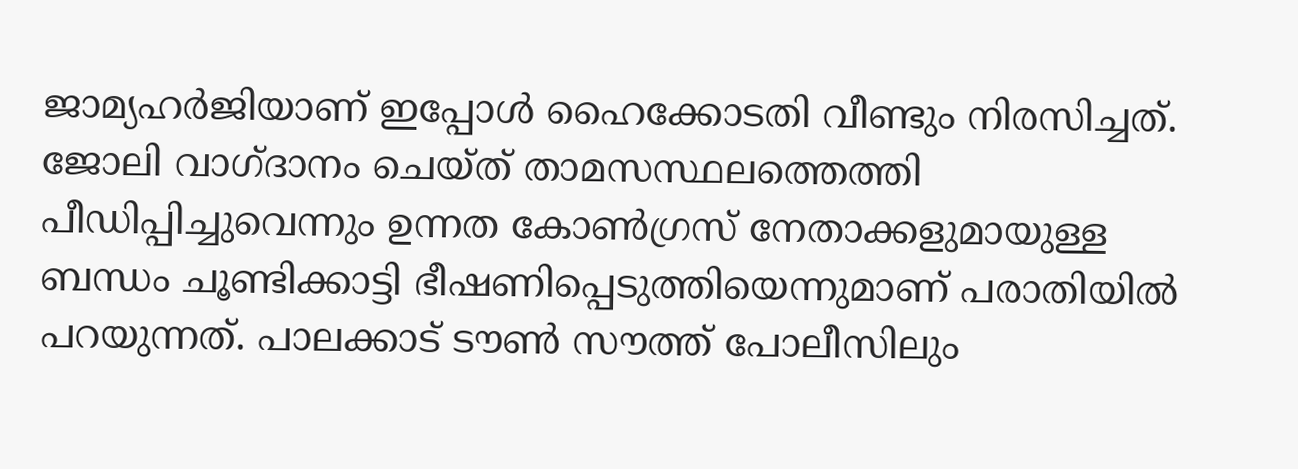ജാമ്യഹർജിയാണ് ഇപ്പോൾ ഹൈക്കോടതി വീണ്ടും നിരസിച്ചത്.
ജോലി വാഗ്ദാനം ചെയ്ത് താമസസ്ഥലത്തെത്തി പീഡിപ്പിച്ചുവെന്നും ഉന്നത കോൺഗ്രസ് നേതാക്കളുമായുള്ള ബന്ധം ചൂണ്ടിക്കാട്ടി ഭീഷണിപ്പെടുത്തിയെന്നുമാണ് പരാതിയിൽ പറയുന്നത്. പാലക്കാട് ടൗൺ സൗത്ത് പോലീസിലും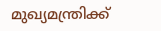മുഖ്യമന്ത്രിക്ക്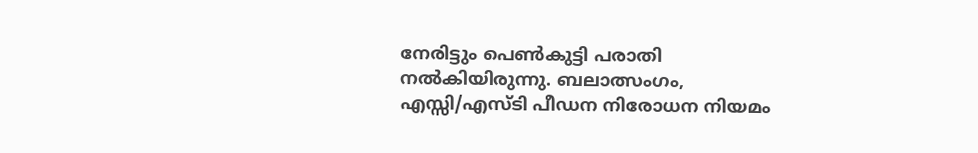നേരിട്ടും പെൺകുട്ടി പരാതി നൽകിയിരുന്നു. ബലാത്സംഗം, എസ്സി/എസ്ടി പീഡന നിരോധന നിയമം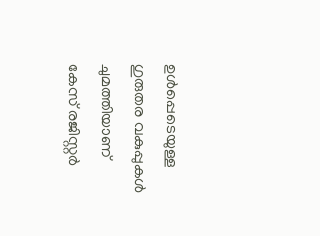ഉൾപ്പെടെയുള്ള ഗുരുതര വകുപ്പുകൾ ചുമത്തിയാണ് കേസ് രജിസ്റ്റർ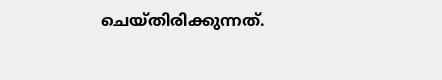ചെയ്തിരിക്കുന്നത്.